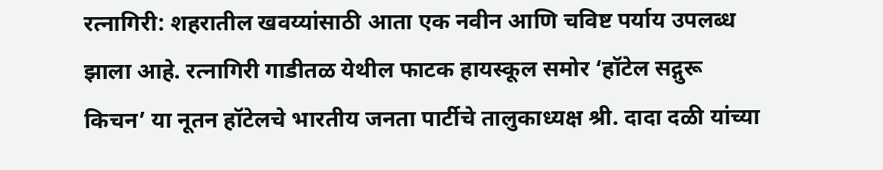रत्नागिरी: शहरातील खवय्यांसाठी आता एक नवीन आणि चविष्ट पर्याय उपलब्ध झाला आहे. रत्नागिरी गाडीतळ येथील फाटक हायस्कूल समोर ‘हॉटेल सद्गुरू किचन’ या नूतन हॉटेलचे भारतीय जनता पार्टीचे तालुकाध्यक्ष श्री. दादा दळी यांच्या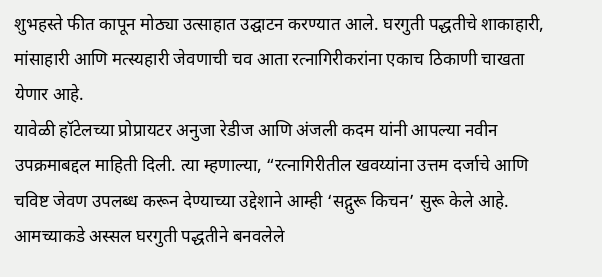शुभहस्ते फीत कापून मोठ्या उत्साहात उद्घाटन करण्यात आले. घरगुती पद्धतीचे शाकाहारी, मांसाहारी आणि मत्स्यहारी जेवणाची चव आता रत्नागिरीकरांना एकाच ठिकाणी चाखता येणार आहे.
यावेळी हॉटेलच्या प्रोप्रायटर अनुजा रेडीज आणि अंजली कदम यांनी आपल्या नवीन उपक्रमाबद्दल माहिती दिली. त्या म्हणाल्या, “रत्नागिरीतील खवय्यांना उत्तम दर्जाचे आणि चविष्ट जेवण उपलब्ध करून देण्याच्या उद्देशाने आम्ही ‘सद्गुरू किचन’ सुरू केले आहे. आमच्याकडे अस्सल घरगुती पद्धतीने बनवलेले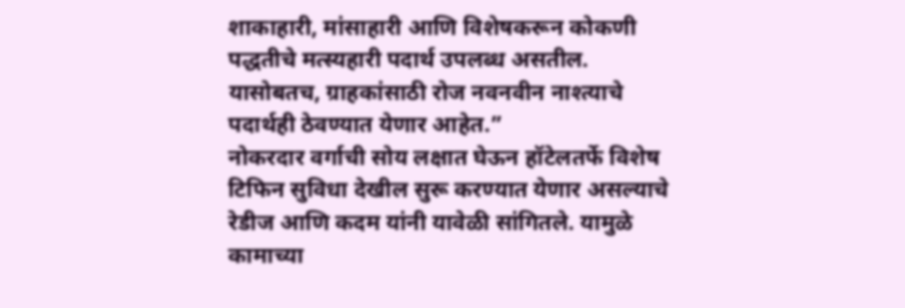शाकाहारी, मांसाहारी आणि विशेषकरून कोकणी पद्धतीचे मत्स्यहारी पदार्थ उपलब्ध असतील. यासोबतच, ग्राहकांसाठी रोज नवनवीन नाश्त्याचे पदार्थही ठेवण्यात येणार आहेत.”
नोकरदार वर्गाची सोय लक्षात घेऊन हॉटेलतर्फे विशेष टिफिन सुविधा देखील सुरू करण्यात येणार असल्याचे रेडीज आणि कदम यांनी यावेळी सांगितले. यामुळे कामाच्या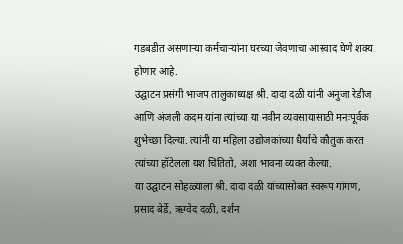गडबडीत असणाऱ्या कर्मचाऱ्यांना घरच्या जेवणाचा आस्वाद घेणे शक्य होणार आहे.
उद्घाटन प्रसंगी भाजप तालुकाध्यक्ष श्री. दादा दळी यांनी अनुजा रेडीज आणि अंजली कदम यांना त्यांच्या या नवीन व्यवसायासाठी मनःपूर्वक शुभेच्छा दिल्या. त्यांनी या महिला उद्योजकांच्या धैर्याचे कौतुक करत त्यांच्या हॉटेलला यश चिंतितो, अशा भावना व्यक्त केल्या.
या उद्घाटन सोहळ्याला श्री. दादा दळी यांच्यासोबत स्वरूप गांगण, प्रसाद बेर्डे, ऋग्वेद दळी, दर्शन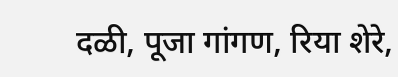दळी, पूजा गांगण, रिया शेरे,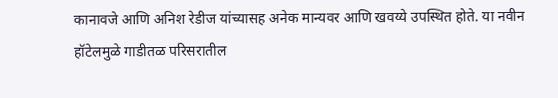कानावजे आणि अनिश रेडीज यांच्यासह अनेक मान्यवर आणि खवय्ये उपस्थित होते. या नवीन हॉटेलमुळे गाडीतळ परिसरातील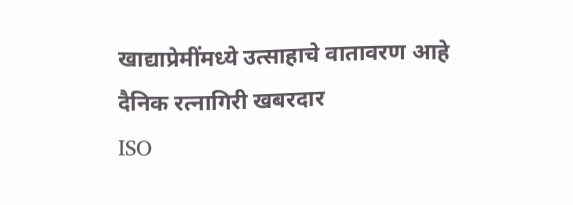खाद्याप्रेमींमध्ये उत्साहाचे वातावरण आहे
दैनिक रत्नागिरी खबरदार
ISO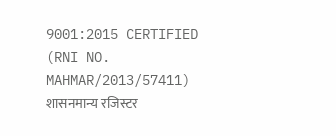9001:2015 CERTIFIED
(RNI NO. MAHMAR/2013/57411)
शासनमान्य रजिस्टर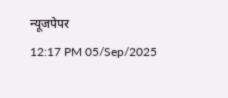न्यूजपेपर
12:17 PM 05/Sep/2025